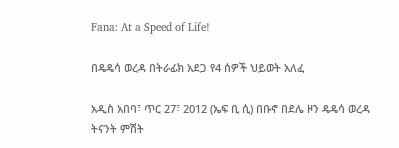Fana: At a Speed of Life!

በዴዴሳ ወረዳ በትራፊክ አደጋ የ4 ሰዎች ህይወት አለፈ

አዲስ አበባ፣ ጥር 27፣ 2012 (ኤፍ ቢ ሲ) በቡኖ በደሌ ዞን ዴዴሳ ወረዳ ትናንት ምሽት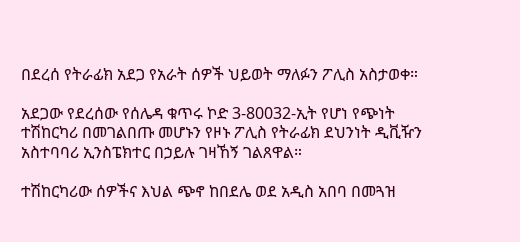በደረሰ የትራፊክ አደጋ የአራት ሰዎች ህይወት ማለፉን ፖሊስ አስታወቀ።

አደጋው የደረሰው የሰሌዳ ቁጥሩ ኮድ 3-80032-ኢት የሆነ የጭነት ተሽከርካሪ በመገልበጡ መሆኑን የዞኑ ፖሊስ የትራፊክ ደህንነት ዲቪዥን አስተባባሪ ኢንስፔክተር በኃይሉ ገዛኸኝ ገልጸዋል።

ተሽከርካሪው ሰዎችና እህል ጭኖ ከበደሌ ወደ አዲስ አበባ በመጓዝ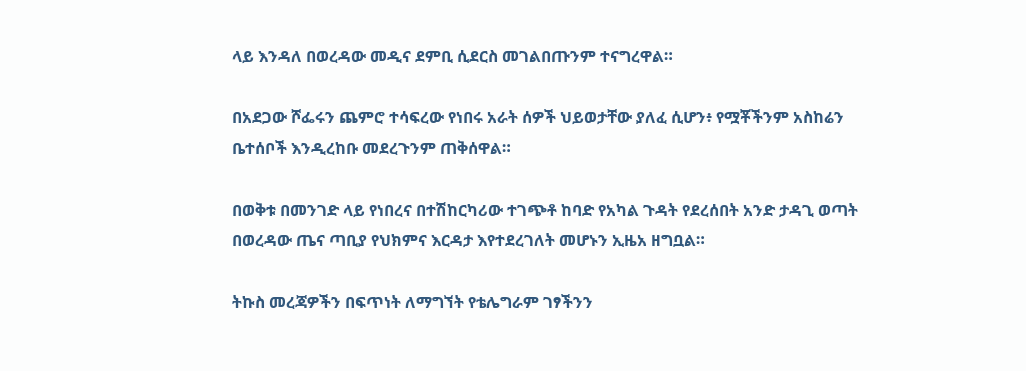ላይ እንዳለ በወረዳው መዲና ደምቢ ሲደርስ መገልበጡንም ተናግረዋል።

በአደጋው ሾፌሩን ጨምሮ ተሳፍረው የነበሩ አራት ሰዎች ህይወታቸው ያለፈ ሲሆን፥ የሟቾችንም አስከሬን ቤተሰቦች እንዲረከቡ መደረጉንም ጠቅሰዋል።

በወቅቱ በመንገድ ላይ የነበረና በተሽከርካሪው ተገጭቶ ከባድ የአካል ጉዳት የደረሰበት አንድ ታዳጊ ወጣት በወረዳው ጤና ጣቢያ የህክምና እርዳታ እየተደረገለት መሆኑን ኢዜአ ዘግቧል።

ትኩስ መረጃዎችን በፍጥነት ለማግኘት የቴሌግራም ገፃችንን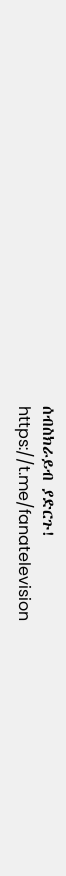ሰብስክራይብ ያድርጉ!
https://t.me/fanatelevision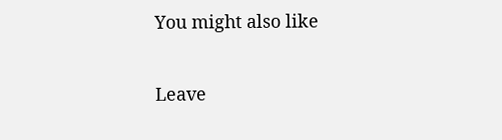You might also like

Leave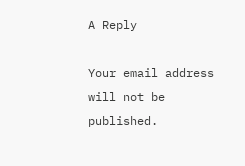A Reply

Your email address will not be published.